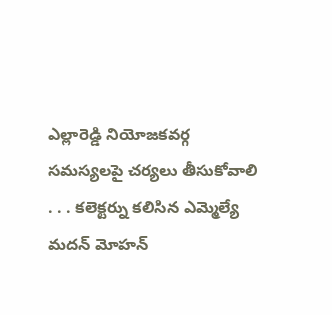ఎల్లారెడ్డి నియోజకవర్గ సమస్యలపై చర్యలు తీసుకోవాలి
. . . కలెక్టర్ను కలిసిన ఎమ్మెల్యే మదన్ మోహన్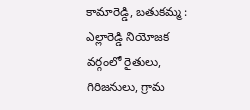కామారెడ్డి, బతుకమ్మ : ఎల్లారెడ్డి నియోజక వర్గంలో రైతులు, గిరిజనులు, గ్రామ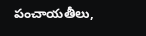పంచాయతీలు,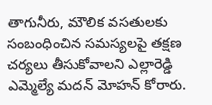తాగునీరు, మౌలిక వసతులకు సంబంధించిన సమస్యలపై తక్షణ చర్యలు తీసుకోవాలని ఎల్లారెడ్డి ఎమ్మెల్యే మదన్ మోహన్ కోరారు.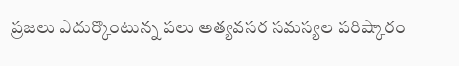ప్రజలు ఎదుర్కొంటున్న పలు అత్యవసర సమస్యల పరిష్కారం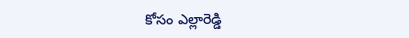కోసం ఎల్లారెడ్డి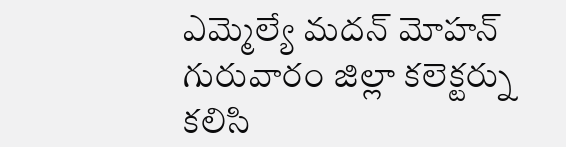ఎమ్మెల్యే మదన్ మోహన్ గురువారం జిల్లా కలెక్టర్ను కలిసి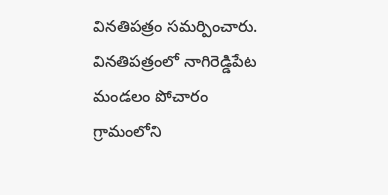వినతిపత్రం సమర్పించారు. వినతిపత్రంలో నాగిరెడ్డిపేట మండలం పోచారం గ్రామంలోని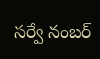సర్వే నంబర్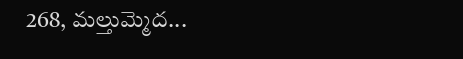268, మల్తుమ్మెద...